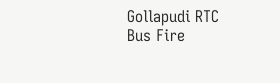Gollapudi RTC Bus Fire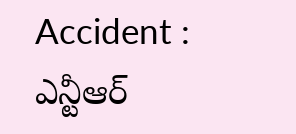Accident : ఎన్టీఆర్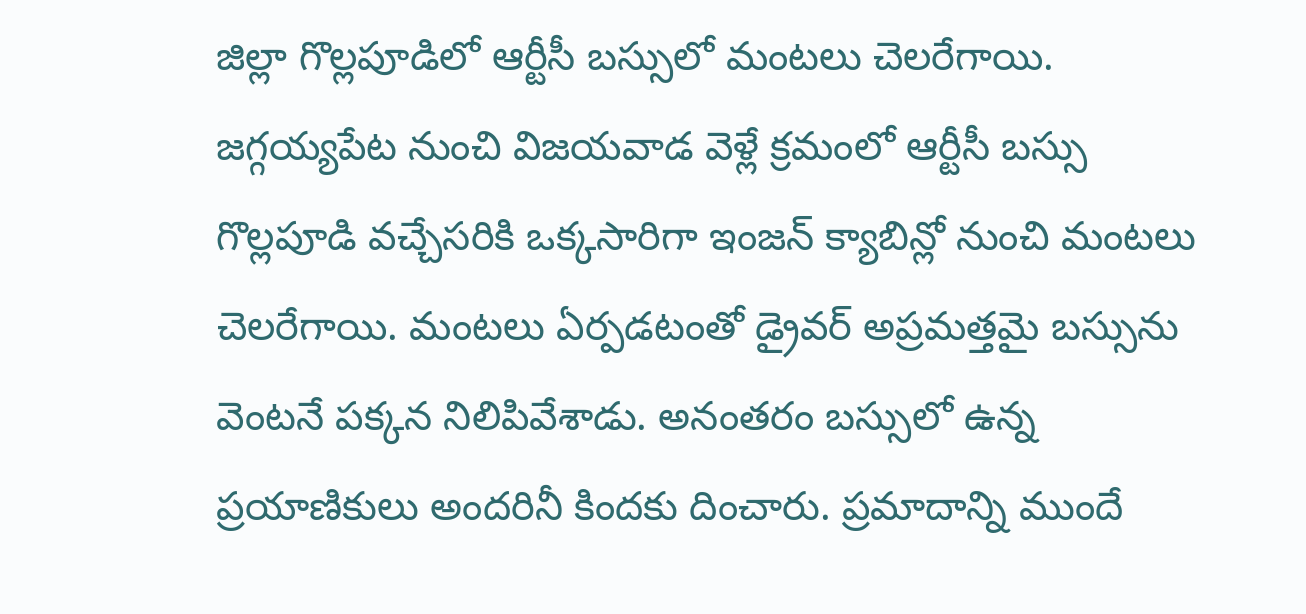జిల్లా గొల్లపూడిలో ఆర్టీసీ బస్సులో మంటలు చెలరేగాయి. జగ్గయ్యపేట నుంచి విజయవాడ వెళ్లే క్రమంలో ఆర్టీసీ బస్సు గొల్లపూడి వచ్చేసరికి ఒక్కసారిగా ఇంజన్ క్యాబిన్లో నుంచి మంటలు చెలరేగాయి. మంటలు ఏర్పడటంతో డ్రైవర్ అప్రమత్తమై బస్సును వెంటనే పక్కన నిలిపివేశాడు. అనంతరం బస్సులో ఉన్న ప్రయాణికులు అందరినీ కిందకు దించారు. ప్రమాదాన్ని ముందే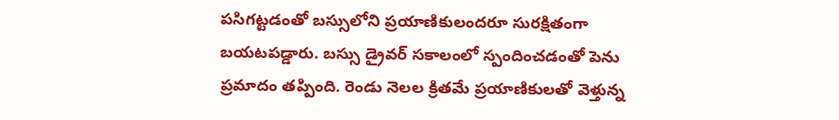పసిగట్టడంతో బస్సులోని ప్రయాణికులందరూ సురక్షితంగా బయటపడ్డారు. బస్సు డ్రైవర్ సకాలంలో స్పందించడంతో పెను ప్రమాదం తప్పింది. రెండు నెలల క్రితమే ప్రయాణికులతో వెళ్తున్న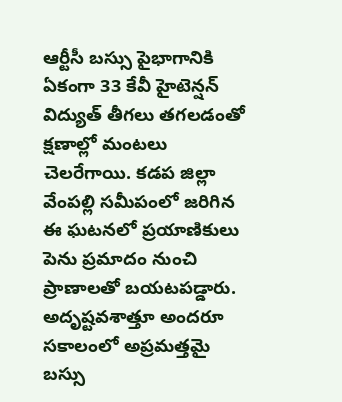ఆర్టీసీ బస్సు పైభాగానికి ఏకంగా 33 కేవీ హైటెన్షన్ విద్యుత్ తీగలు తగలడంతో క్షణాల్లో మంటలు చెలరేగాయి. కడప జిల్లా వేంపల్లి సమీపంలో జరిగిన ఈ ఘటనలో ప్రయాణికులు పెను ప్రమాదం నుంచి ప్రాణాలతో బయటపడ్డారు. అదృష్టవశాత్తూ అందరూ సకాలంలో అప్రమత్తమై బస్సు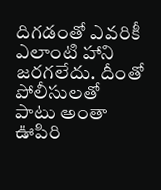దిగడంతో ఎవరికీ ఎలాంటి హాని జరగలేదు. దీంతో పోలీసులతో పాటు అంతా ఊపిరి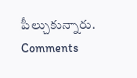పీల్చుకున్నారు.
Comments